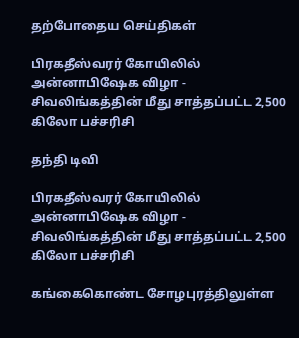தற்போதைய செய்திகள்

பிரகதீஸ்வரர் கோயிலில் அன்னாபிஷேக விழா - சிவலிங்கத்தின் மீது சாத்தப்பட்ட 2,500 கிலோ பச்சரிசி

தந்தி டிவி

பிரகதீஸ்வரர் கோயிலில் அன்னாபிஷேக விழா - சிவலிங்கத்தின் மீது சாத்தப்பட்ட 2,500 கிலோ பச்சரிசி

கங்கைகொண்ட சோழபுரத்திலுள்ள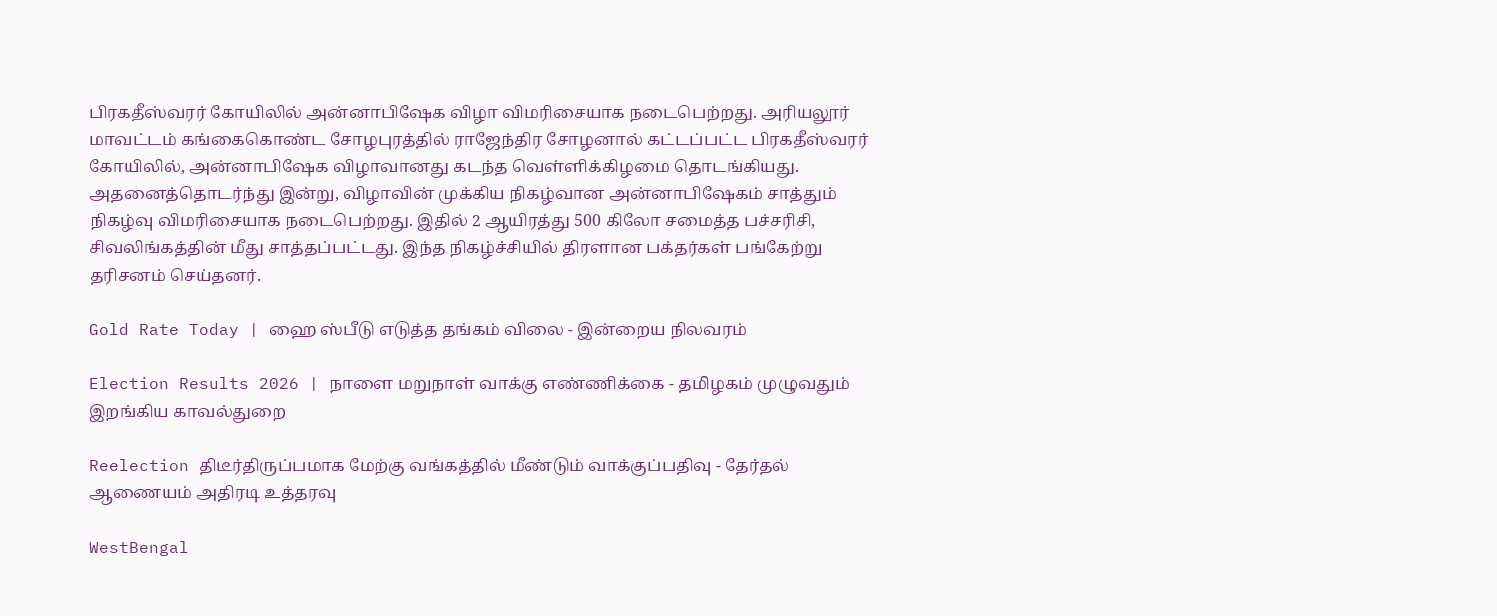பிரகதீஸ்வரர் கோயிலில் அன்னாபிஷேக விழா விமரிசையாக நடைபெற்றது. அரியலூர் மாவட்டம் கங்கைகொண்ட சோழபுரத்தில் ராஜேந்திர சோழனால் கட்டப்பட்ட பிரகதீஸ்வரர் கோயிலில், அன்னாபிஷேக விழாவானது கடந்த வெள்ளிக்கிழமை தொடங்கியது. அதனைத்தொடர்ந்து இன்று, விழாவின் முக்கிய நிகழ்வான அன்னாபிஷேகம் சாத்தும் நிகழ்வு விமரிசையாக நடைபெற்றது. இதில் 2 ஆயிரத்து 500 கிலோ சமைத்த பச்சரிசி, சிவலிங்கத்தின் மீது சாத்தப்பட்டது. இந்த நிகழ்ச்சியில் திரளான பக்தர்கள் பங்கேற்று தரிசனம் செய்தனர்.

Gold Rate Today | ஹை ஸ்பீடு எடுத்த தங்கம் விலை - இன்றைய நிலவரம்

Election Results 2026 | நாளை மறுநாள் வாக்கு எண்ணிக்கை - தமிழகம் முழுவதும் இறங்கிய காவல்துறை

Reelection திடீர்திருப்பமாக மேற்கு வங்கத்தில் மீண்டும் வாக்குப்பதிவு - தேர்தல் ஆணையம் அதிரடி உத்தரவு

WestBengal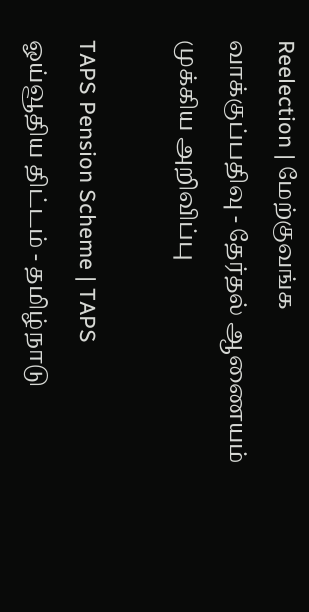Reelection | மேற்குவங்க வாக்குப்பதிவு - தேர்தல் ஆணையம் முக்கிய அறிவிப்பு

TAPS Pension Scheme | TAPS ஓய்வூதிய திட்டம் - தமிழ்நாடு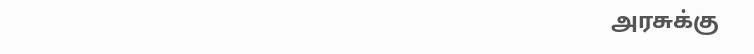அரசுக்கு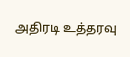அதிரடி உத்தரவு